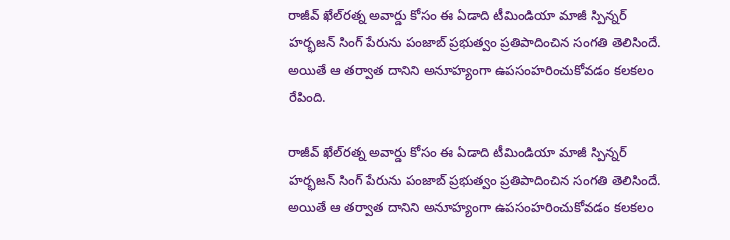రాజీవ్ ఖేల్‌రత్న అవార్డు కోసం ఈ ఏడాది టీమిండియా మాజీ స్పిన్నర్ హర్భజన్ సింగ్ పేరును పంజాబ్ ప్రభుత్వం ప్రతిపాదించిన సంగతి తెలిసిందే. అయితే ఆ తర్వాత దానిని అనూహ్యంగా ఉపసంహరించుకోవడం కలకలం రేపింది.

రాజీవ్ ఖేల్‌రత్న అవార్డు కోసం ఈ ఏడాది టీమిండియా మాజీ స్పిన్నర్ హర్భజన్ సింగ్ పేరును పంజాబ్ ప్రభుత్వం ప్రతిపాదించిన సంగతి తెలిసిందే. అయితే ఆ తర్వాత దానిని అనూహ్యంగా ఉపసంహరించుకోవడం కలకలం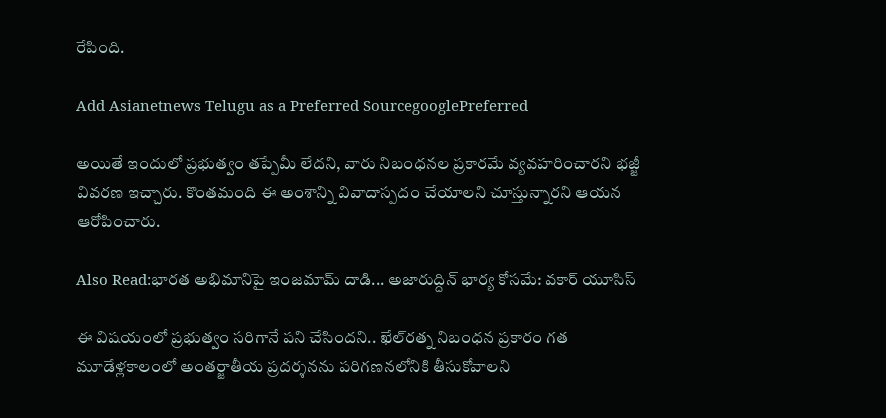రేపింది.

Add Asianetnews Telugu as a Preferred SourcegooglePreferred

అయితే ఇందులో ప్రభుత్వం తప్పేమీ లేదని, వారు నిబంధనల ప్రకారమే వ్యవహరించారని భజ్జీ వివరణ ఇచ్చారు. కొంతమంది ఈ అంశాన్ని వివాదాస్పదం చేయాలని చూస్తున్నారని ఆయన ఆరోపించారు.

Also Read:భారత అభిమానిపై ఇంజమామ్ దాడి... అజారుద్దిన్ భార్య కోసమే: వకార్ యూసిస్

ఈ విషయంలో ప్రభుత్వం సరిగానే పని చేసిందని.. ఖేల్‌రత్న నిబంధన ప్రకారం గత మూడేళ్లకాలంలో అంతర్జాతీయ ప్రదర్శనను పరిగణనలోనికి తీసుకోవాలని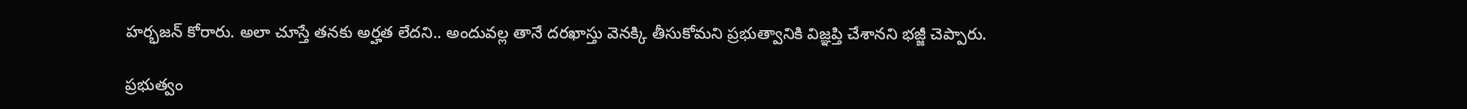హర్భజన్ కోరారు. అలా చూస్తే తనకు అర్హత లేదని.. అందువల్ల తానే దరఖాస్తు వెనక్కి తీసుకోమని ప్రభుత్వానికి విజ్ఞప్తి చేశానని భజ్జీ చెప్పారు.

ప్రభుత్వం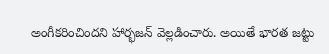అంగీకరించిందని హార్భజన్ వెల్లడించారు. అయితే భారత జట్టు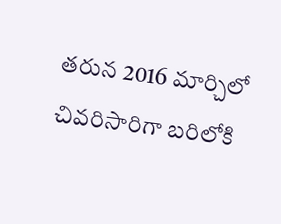తరున 2016 మార్చిలో చివరిసారిగా బరిలోకి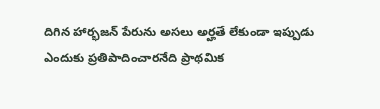దిగిన హార్భజన్ పేరును అసలు అర్హతే లేకుండా ఇప్పుడు ఎందుకు ప్రతిపాదించారనేది ప్రాథమిక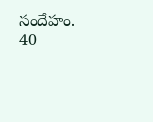సందేహం. 40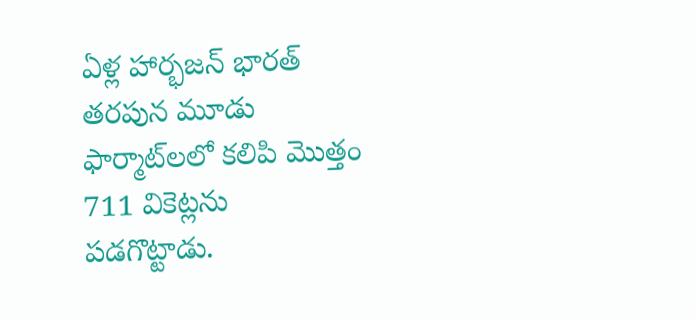ఏళ్ల హార్భజన్ భారత్ తరపున మూడు ఫార్మాట్‌లలో కలిపి మొత్తం 711 వికెట్లను పడగొట్టాడు.